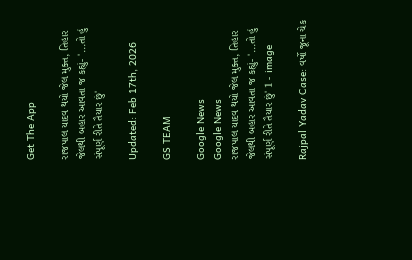Get The App

રાજપાલ યાદવ થયો જેલ મુક્ત, તિહાર જેલથી બહાર આવતા જ કહ્યું- '...તો હું સંપૂર્ણ રીતે તૈયાર છું'

Updated: Feb 17th, 2026

GS TEAM

Google News
Google News
રાજપાલ યાદવ થયો જેલ મુક્ત, તિહાર જેલથી બહાર આવતા જ કહ્યું- '...તો હું સંપૂર્ણ રીતે તૈયાર છું' 1 - image

Rajpal Yadav Case: વર્ષો જૂના ચેક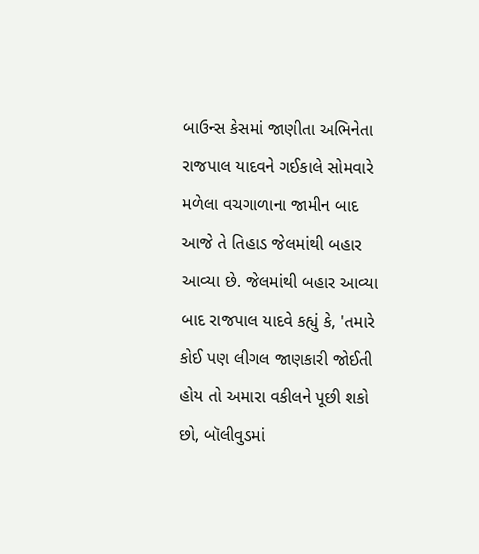બાઉન્સ કેસમાં જાણીતા અભિનેતા રાજપાલ યાદવને ગઈકાલે સોમવારે મળેલા વચગાળાના જામીન બાદ આજે તે તિહાડ જેલમાંથી બહાર આવ્યા છે. જેલમાંથી બહાર આવ્યા બાદ રાજપાલ યાદવે કહ્યું કે, 'તમારે કોઈ પણ લીગલ જાણકારી જોઈતી હોય તો અમારા વકીલને પૂછી શકો છો, બૉલીવુડમાં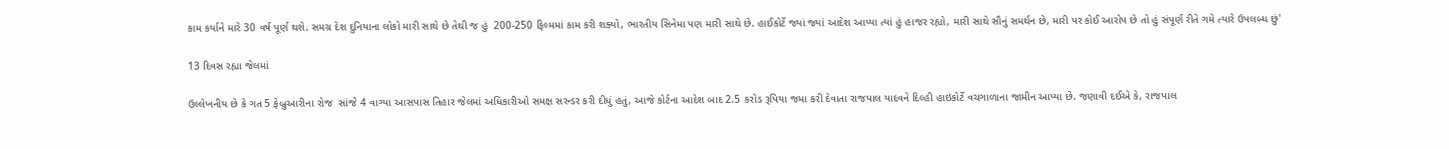કામ કર્યાને મારે 30 વર્ષ પૂર્ણ થશે. સમગ્ર દેશ દુનિયાના લોકો મારી સાથે છે તેથી જ હું  200-250 ફિલ્મમાં કામ કરી શક્યો, ભારતીય સિનેમા પણ મારી સાથે છે. હાઈકોર્ટે જ્યાં જ્યાં આદેશ આપ્યા ત્યાં હું હાજર રહ્યો, મારી સાથે સૌનું સમર્થન છે, મારી પર કોઈ આરોપ છે તો હું સંપૂર્ણ રીતે ગમે ત્યારે ઉપલબ્ધ છું'

13 દિવસ રહ્યા જેલમાં

ઉલ્લેખનીય છે કે ગત 5 ફેબ્રુઆરીના રોજ  સાંજે 4 વાગ્યા આસપાસ તિહાર જેલમાં અધિકારીઓ સમક્ષ સરન્ડર કરી દીધું હતું, આજે કોર્ટના આદેશ બાદ 2.5 કરોડ રૂપિયા જમા કરી દેવાતા રાજપાલ યાદવને દિલ્હી હાઇકોર્ટે વચગાળાના જામીન આપ્યા છે. જણાવી દઈએ કે, રાજપાલ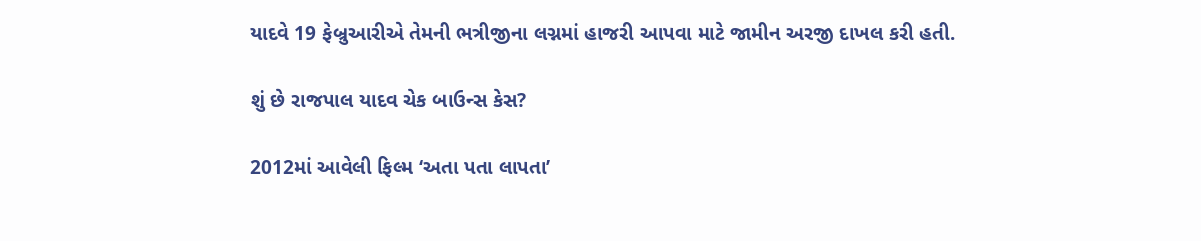યાદવે 19 ફેબ્રુઆરીએ તેમની ભત્રીજીના લગ્નમાં હાજરી આપવા માટે જામીન અરજી દાખલ કરી હતી.

શું છે રાજપાલ યાદવ ચેક બાઉન્સ કેસ?

2012માં આવેલી ફિલ્મ ‘અતા પતા લાપતા’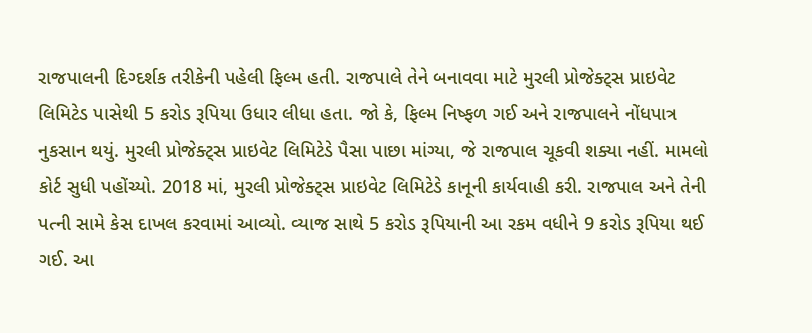રાજપાલની દિગ્દર્શક તરીકેની પહેલી ફિલ્મ હતી. રાજપાલે તેને બનાવવા માટે મુરલી પ્રોજેક્ટ્સ પ્રાઇવેટ લિમિટેડ પાસેથી 5 કરોડ રૂપિયા ઉધાર લીધા હતા. જો કે, ફિલ્મ નિષ્ફળ ગઈ અને રાજપાલને નોંધપાત્ર નુકસાન થયું. મુરલી પ્રોજેક્ટ્સ પ્રાઇવેટ લિમિટેડે પૈસા પાછા માંગ્યા, જે રાજપાલ ચૂકવી શક્યા નહીં. મામલો કોર્ટ સુધી પહોંચ્યો. 2018 માં, મુરલી પ્રોજેક્ટ્સ પ્રાઇવેટ લિમિટેડે કાનૂની કાર્યવાહી કરી. રાજપાલ અને તેની પત્ની સામે કેસ દાખલ કરવામાં આવ્યો. વ્યાજ સાથે 5 કરોડ રૂપિયાની આ રકમ વધીને 9 કરોડ રૂપિયા થઈ ગઈ. આ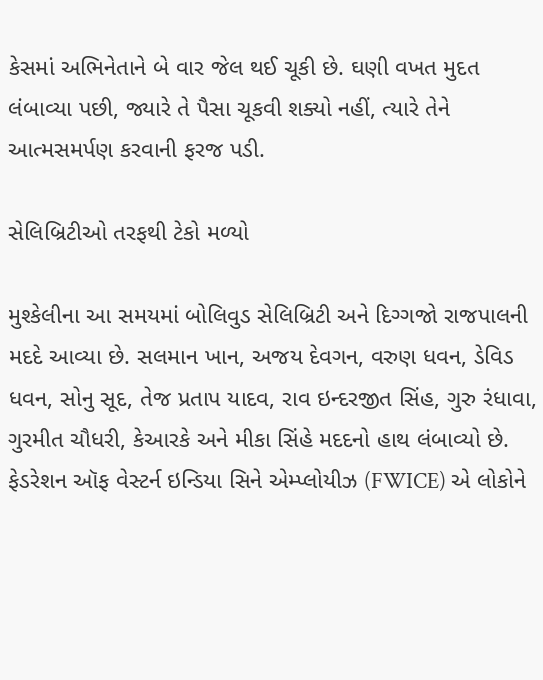કેસમાં અભિનેતાને બે વાર જેલ થઈ ચૂકી છે. ઘણી વખત મુદત લંબાવ્યા પછી, જ્યારે તે પૈસા ચૂકવી શક્યો નહીં, ત્યારે તેને આત્મસમર્પણ કરવાની ફરજ પડી.

સેલિબ્રિટીઓ તરફથી ટેકો મળ્યો

મુશ્કેલીના આ સમયમાં બોલિવુડ સેલિબ્રિટી અને દિગ્ગજો રાજપાલની મદદે આવ્યા છે. સલમાન ખાન, અજય દેવગન, વરુણ ધવન, ડેવિડ ધવન, સોનુ સૂદ, તેજ પ્રતાપ યાદવ, રાવ ઇન્દરજીત સિંહ, ગુરુ રંધાવા, ગુરમીત ચૌધરી, કેઆરકે અને મીકા સિંહે મદદનો હાથ લંબાવ્યો છે. ફેડરેશન ઑફ વેસ્ટર્ન ઇન્ડિયા સિને એમ્પ્લોયીઝ (FWICE) એ લોકોને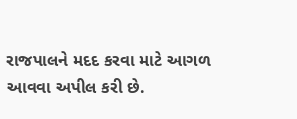રાજપાલને મદદ કરવા માટે આગળ આવવા અપીલ કરી છે.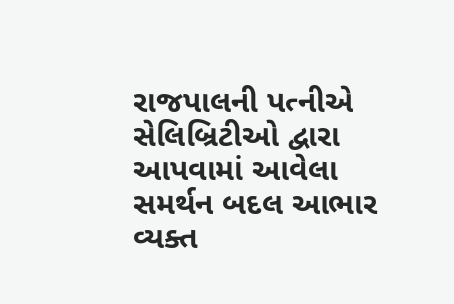રાજપાલની પત્નીએ સેલિબ્રિટીઓ દ્વારા આપવામાં આવેલા સમર્થન બદલ આભાર વ્યક્ત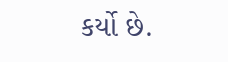કર્યો છે.